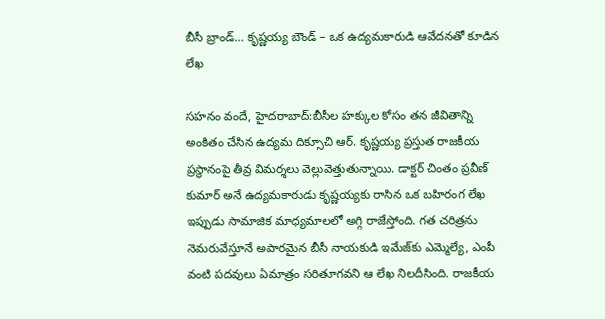బీసీ బ్రాండ్… కృష్ణయ్య బౌండ్ – ఒక ఉద్యమకారుడి ఆవేదనతో కూడిన లేఖ

సహనం వందే, హైదరాబాద్:బీసీల హక్కుల కోసం తన జీవితాన్ని అంకితం చేసిన ఉద్యమ దిక్సూచి ఆర్. కృష్ణయ్య ప్రస్తుత రాజకీయ ప్రస్థానంపై తీవ్ర విమర్శలు వెల్లువెత్తుతున్నాయి. డాక్టర్ చింతం ప్రవీణ్ కుమార్ అనే ఉద్యమకారుడు కృష్ణయ్యకు రాసిన ఒక బహిరంగ లేఖ ఇప్పుడు సామాజిక మాధ్యమాలలో అగ్గి రాజేస్తోంది. గత చరిత్రను నెమరువేస్తూనే అపారమైన బీసీ నాయకుడి ఇమేజ్‌కు ఎమ్మెల్యే, ఎంపీ వంటి పదవులు ఏమాత్రం సరితూగవని ఆ లేఖ నిలదీసింది. రాజకీయ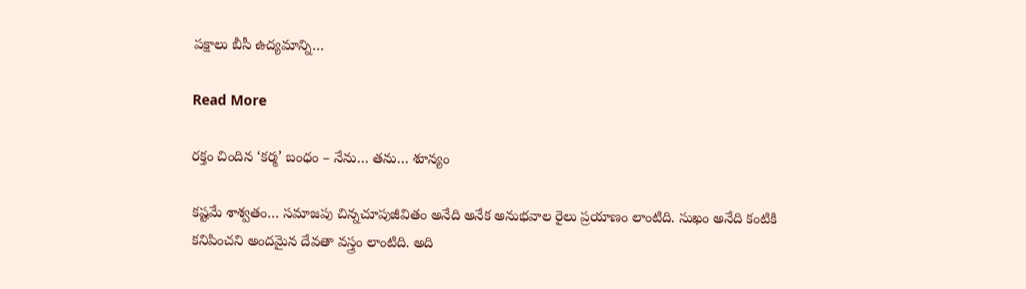పక్షాలు బీసీ ఉద్యమాన్ని…

Read More

రక్తం చిందిన ‘కర్మ’ బంధం – నేను… తను… శూన్యం

కష్టమే శాశ్వతం… సమాజపు చిన్నచూపుజీవితం అనేది అనేక అనుభవాల రైలు ప్రయాణం లాంటిది. సుఖం అనేది కంటికి కనిపించని అందమైన దేవతా వస్త్రం లాంటిది. అది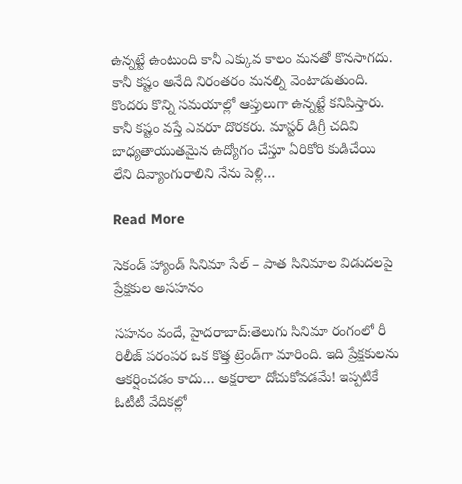ఉన్నట్టే ఉంటుంది కానీ ఎక్కువ కాలం మనతో కొనసాగదు. కానీ కష్టం అనేది నిరంతరం మనల్ని వెంటాడుతుంది. కొందరు కొన్ని సమయాల్లో ఆప్తులుగా ఉన్నట్టే కనిపిస్తారు. కానీ కష్టం వస్తే ఎవరూ దొరకరు. మాస్టర్‌ డిగ్రీ చదివి బాధ్యతాయుతమైన ఉద్యోగం చేస్తూ ఏరికోరి కుడిచేయి లేని దివ్యాంగురాలిని నేను పెళ్లి…

Read More

సెకండ్ హ్యాండ్ సినిమా సేల్ – పాత సినిమాల విడుదలపై ప్రేక్షకుల అసహనం

సహనం వందే, హైదరాబాద్:తెలుగు సినిమా రంగంలో రీ రిలీజ్ పరంపర ఒక కొత్త ట్రెండ్‌గా మారింది. ఇది ప్రేక్షకులను ఆకర్షించడం కాదు… అక్షరాలా దోచుకోవడమే! ఇప్పటికే ఓటీటీ వేదికల్లో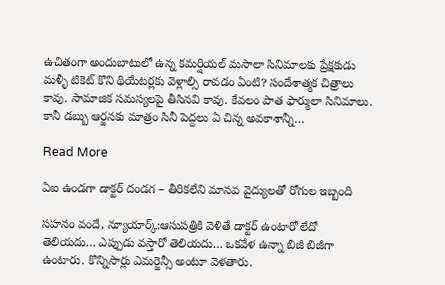ఉచితంగా అందుబాటులో ఉన్న కమర్షియల్ మసాలా సినిమాలకు ప్రేక్షకుడు మళ్ళీ టికెట్ కొని థియేటర్లకు వెళ్లాల్సి రావడం ఏంటి? సందేశాత్మక చిత్రాలు కావు. సామాజిక సమస్యలపై తీసినవి కావు. కేవలం పాత ఫార్ములా సినిమాలు. కానీ డబ్బు ఆర్జనకు మాత్రం సినీ పెద్దలు ఏ చిన్న అవకాశాన్నీ…

Read More

ఏఐ ఉండగా డాక్టర్ దండగ – తీరికలేని మానవ వైద్యులతో రోగుల ఇబ్బంది

సహనం వందే, న్యూయార్క్:ఆసుపత్రికి వెళితే డాక్టర్ ఉంటారో లేదో తెలియదు… ఎప్పుడు వస్తారో తెలియదు… ఒకవేళ ఉన్నా బిజీ బిజీగా ఉంటారు. కొన్నిసార్లు ఎమర్జెన్సీ అంటూ వెళతారు.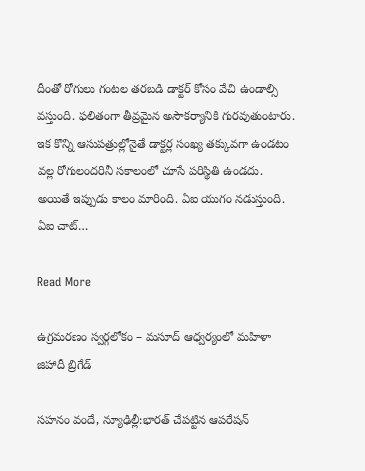దీంతో రోగులు గంటల తరబడి డాక్టర్ కోసం వేచి ఉండాల్సి వస్తుంది. ఫలితంగా తీవ్రమైన అసౌకర్యానికి గురవుతుంటారు. ఇక కొన్ని ఆసుపత్రుల్లోనైతే డాక్టర్ల సంఖ్య తక్కువగా ఉండటం వల్ల రోగులందరినీ సకాలంలో చూసే పరిస్థితి ఉండదు. అయితే ఇప్పుడు కాలం మారింది. ఏఐ యుగం నడుస్తుంది. ఏఐ చాట్…

Read More

ఉగ్రమరణం స్వర్గలోకం – మసూద్ ఆధ్వర్యంలో మహిళా జిహాదీ బ్రిగేడ్‌

సహనం వందే, న్యూఢిల్లీ:భారత్ చేపట్టిన ఆపరేషన్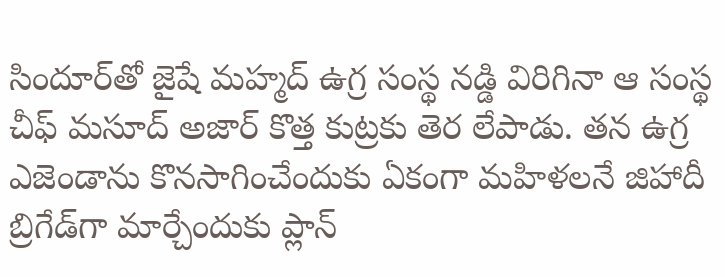సిందూర్‌తో జైషే మహ్మద్ ఉగ్ర సంస్థ నడ్డి విరిగినా ఆ సంస్థ చీఫ్ మసూద్ అజార్ కొత్త కుట్రకు తెర లేపాడు. తన ఉగ్ర ఎజెండాను కొనసాగించేందుకు ఏకంగా మహిళలనే జిహాదీ బ్రిగేడ్‌గా మార్చేందుకు ప్లాన్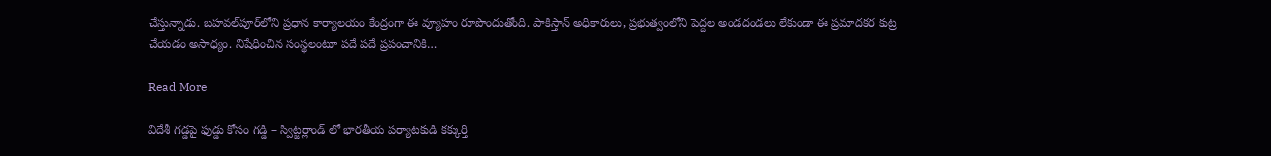చేస్తున్నాడు. బహవల్‌పూర్‌లోని ప్రధాన కార్యాలయం కేంద్రంగా ఈ వ్యూహం రూపొందుతోంది. పాకిస్తాన్ అధికారులు, ప్రభుత్వంలోని పెద్దల అండదండలు లేకుండా ఈ ప్రమాదకర కుట్ర చేయడం అసాధ్యం. నిషేధించిన సంస్థలంటూ పదే పదే ప్రపంచానికి…

Read More

విదేశీ గడ్డపై ఫుడ్డు కోసం గడ్డి – స్విట్జర్లాండ్ లో భారతీయ పర్యాటకుడి కక్కుర్తి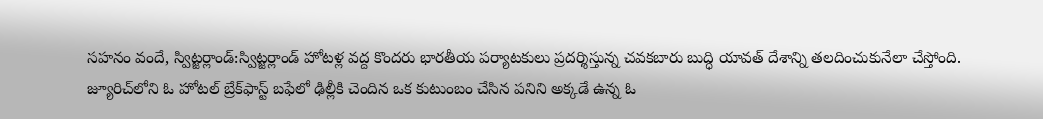సహనం వందే, స్విట్జర్లాండ్:స్విట్జర్లాండ్‌ హోటళ్ల వద్ద కొందరు భారతీయ పర్యాటకులు ప్రదర్శిస్తున్న చవకబారు బుద్ధి యావత్ దేశాన్ని తలదించుకునేలా చేస్తోంది. జ్యూరిచ్‌లోని ఓ హోటల్ బ్రేక్‌ఫాస్ట్ బఫేలో ఢిల్లీకి చెందిన ఒక కుటుంబం చేసిన పనిని అక్కడే ఉన్న ఓ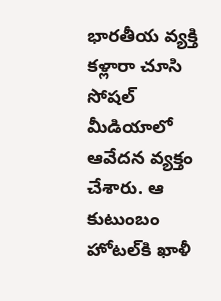భారతీయ వ్యక్తి కళ్లారా చూసి సోషల్ మీడియాలో ఆవేదన వ్యక్తం చేశారు. ఆ కుటుంబం హోటల్‌కి ఖాళీ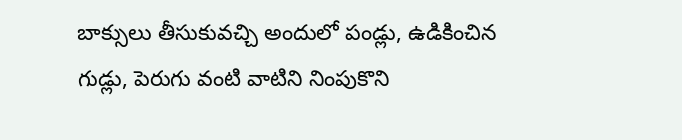బాక్సులు తీసుకువచ్చి అందులో పండ్లు, ఉడికించిన గుడ్లు, పెరుగు వంటి వాటిని నింపుకొని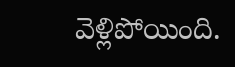వెళ్లిపోయింది.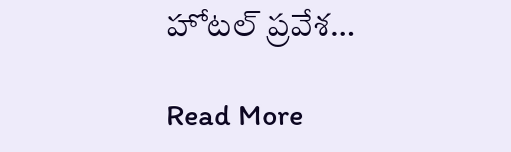హోటల్ ప్రవేశ…

Read More